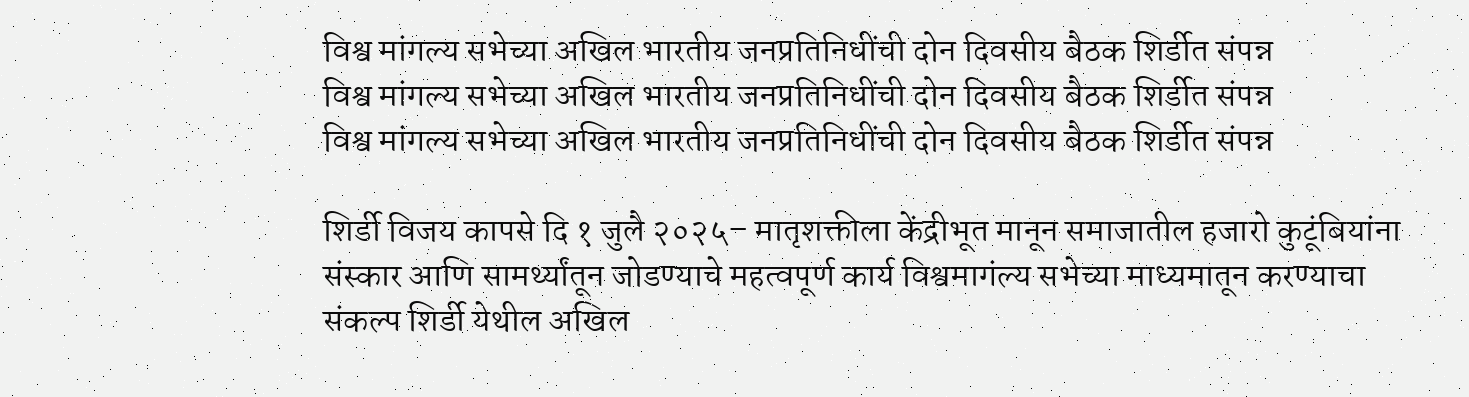विश्व मांगल्य सभेच्या अखिल भारतीय जनप्रतिनिधींची दोन दिवसीय बैठक शिर्डीत संपन्न
विश्व मांगल्य सभेच्या अखिल भारतीय जनप्रतिनिधींची दोन दिवसीय बैठक शिर्डीत संपन्न
विश्व मांगल्य सभेच्या अखिल भारतीय जनप्रतिनिधींची दोन दिवसीय बैठक शिर्डीत संपन्न

शिर्डी विजय कापसे दि १ जुलै २०२५– मातृशक्तीला केंद्रीभूत मानून समाजातील हजारो कुटूंबियांना संस्कार आणि सामर्थ्यांतून जोडण्याचे महत्वपूर्ण कार्य विश्वमागंल्य सभेच्या माध्यमातून करण्याचा संकल्प शिर्डी येथील अखिल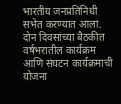भारतीय जनप्रतिनिधी सभेत करण्यात आला. दोन दिवसांच्या बैठकीत वर्षभरातील कार्यक्रम आणि संघटन कार्यक्रमाची योजना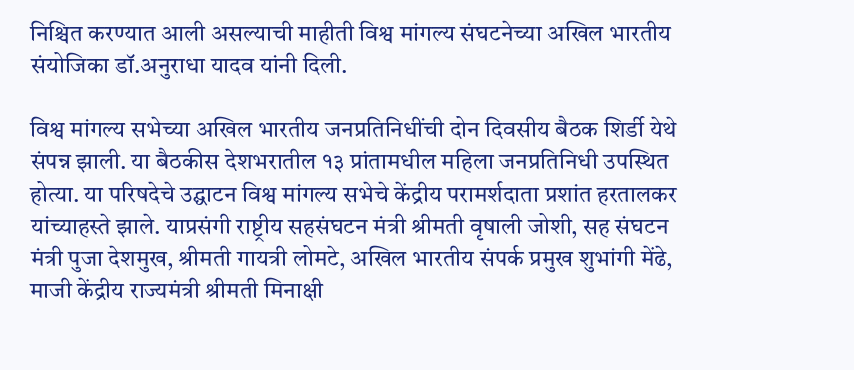निश्चित करण्यात आली असल्याची माहीती विश्व मांगल्य संघटनेच्या अखिल भारतीय संयोजिका डॉ.अनुराधा यादव यांनी दिली.

विश्व मांगल्य सभेच्या अखिल भारतीय जनप्रतिनिधींची दोन दिवसीय बैठक शिर्डी येथे संपन्न झाली. या बैठकीस देशभरातील १३ प्रांतामधील महिला जनप्रतिनिधी उपस्थित होत्या. या परिषदेचे उद्घाटन विश्व मांगल्य सभेचे केंद्रीय परामर्शदाता प्रशांत हरतालकर यांच्याहस्ते झाले. याप्रसंगी राष्ट्रीय सहसंघटन मंत्री श्रीमती वृषाली जोशी, सह संघटन मंत्री पुजा देशमुख, श्रीमती गायत्री लोमटे, अखिल भारतीय संपर्क प्रमुख शुभांगी मेंढे, माजी केंद्रीय राज्यमंत्री श्रीमती मिनाक्षी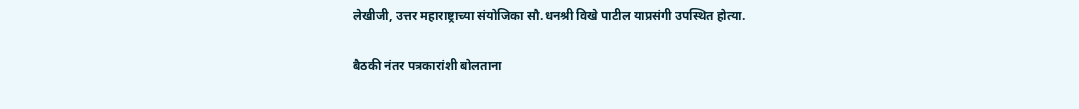लेखीजी, उत्तर महाराष्ट्राच्या संयोजिका सौ.धनश्री विखे पाटील याप्रसंगी उपस्थित होत्या.

बैठकी नंतर पत्रकारांशी बोलताना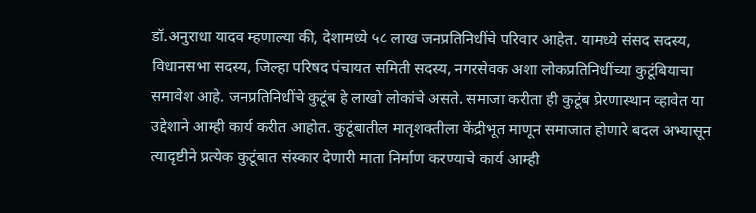डॉ.अनुराधा यादव म्हणाल्या की, देशामध्ये ५८ लाख जनप्रतिनिधींचे परिवार आहेत. यामध्ये संसद सदस्य, विधानसभा सदस्य, जिल्हा परिषद पंचायत समिती सदस्य, नगरसेवक अशा लोकप्रतिनिधींच्या कुटूंबियाचा समावेश आहे. जनप्रतिनिधींचे कुटूंब हे लाखो लोकांचे असते. समाजा करीता ही कुटूंब प्रेरणास्थान व्हावेत या उद्देशाने आम्ही कार्य करीत आहोत. कुटूंबातील मातृशक्तीला केंद्रीभूत माणून समाजात होणारे बदल अभ्यासून त्यादृष्टीने प्रत्येक कुटूंबात संस्कार देणारी माता निर्माण करण्याचे कार्य आम्ही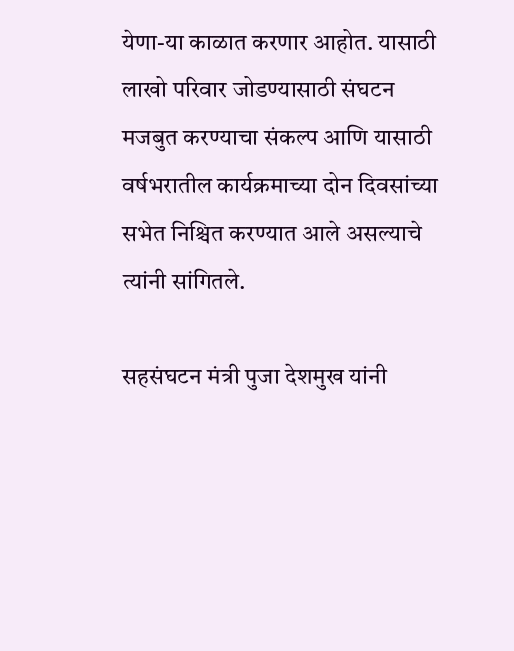येणा-या काळात करणार आहोत. यासाठी लाखो परिवार जोडण्यासाठी संघटन मजबुत करण्याचा संकल्प आणि यासाठी वर्षभरातील कार्यक्रमाच्या दोन दिवसांच्या सभेत निश्चित करण्यात आले असल्याचे त्यांनी सांगितले.

सहसंघटन मंत्री पुजा देशमुख यांनी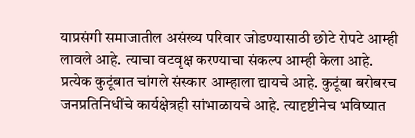याप्रसंगी समाजातील असंख्य परिवार जोडण्यासाठी छोटे रोपटे आम्ही लावले आहे. त्याचा वटवृक्ष करण्याचा संकल्प आम्ही केला आहे. प्रत्येक कुटूंबात चांगले संस्कार आम्हाला द्यायचे आहे. कुटूंबा बरोबरच जनप्रतिनिधींचे कार्यक्षेत्रही सांभाळायचे आहे. त्यादृष्टीनेच भविष्यात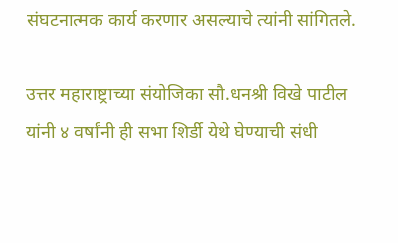संघटनात्मक कार्य करणार असल्याचे त्यांनी सांगितले.

उत्तर महाराष्ट्राच्या संयोजिका सौ.धनश्री विखे पाटील यांनी ४ वर्षांनी ही सभा शिर्डी येथे घेण्याची संधी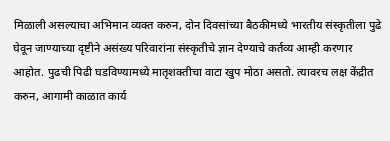मिळाली असल्याचा अभिमान व्यक्त करुन, दोन दिवसांच्या बैठकीमध्ये भारतीय संस्कृतीला पुढे घेवून जाण्याच्या दृष्टीने असंख्य परिवारांना संस्कृतीचे ज्ञान देण्याचे कर्तव्य आम्ही करणार आहोत. पुढची पिढी घडविण्यामध्ये मातृशक्तीचा वाटा खुप मोठा असतो. त्यावरच लक्ष केंद्रीत करुन, आगामी काळात कार्य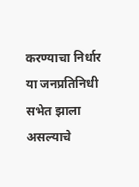करण्याचा निर्धार या जनप्रतिनिधी सभेत झाला असल्याचे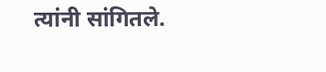त्यांनी सांगितले.